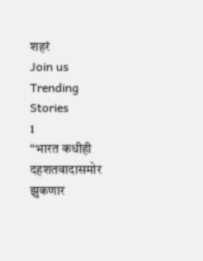शहरं
Join us
Trending Stories
1
“भारत कधीही दहशतवादासमोर झुकणार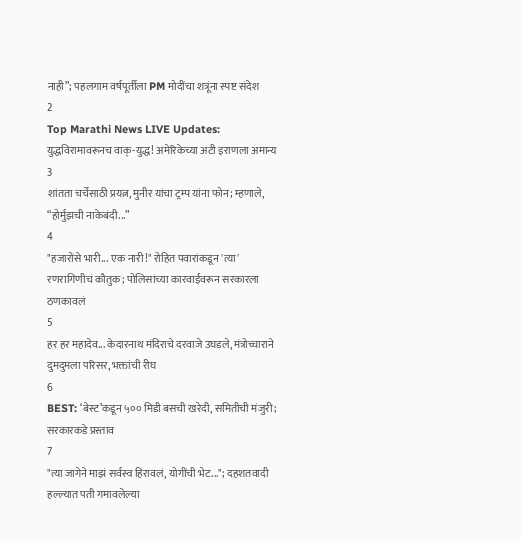नाही”; पहलगाम वर्षपूर्तीला PM मोदींचा शत्रूंना स्पष्ट संदेश
2
Top Marathi News LIVE Updates: युद्धविरामावरूनच वाक्-युद्ध! अमेरिकेच्या अटी इराणला अमान्य
3
शांतता चर्चेसाठी प्रयत्न, मुनीर यांचा ट्रम्प यांना फोन; म्हणाले, “होर्मुझची नाकेबंदी...”
4
"हजारोंसे भारी... एक नारी!" रोहित पवारांकडून 'त्या' रणरागिणीचं कौतुक; पोलिसांच्या कारवाईवरून सरकारला ठणकावलं
5
हर हर महादेव... केदारनाथ मंदिराचे दरवाजे उघडले, मंत्रोच्चाराने दुमदुमला परिसर, भक्तांची रीघ
6
BEST: ‘बेस्ट’कडून ५०० मिडी बसची खरेदी, समितीची मंजुरी; सरकारकडे प्रस्ताव
7
"त्या जागेने माझं सर्वस्व हिरावलं, योगींची भेट..."; दहशतवादी हल्ल्यात पती गमावलेल्या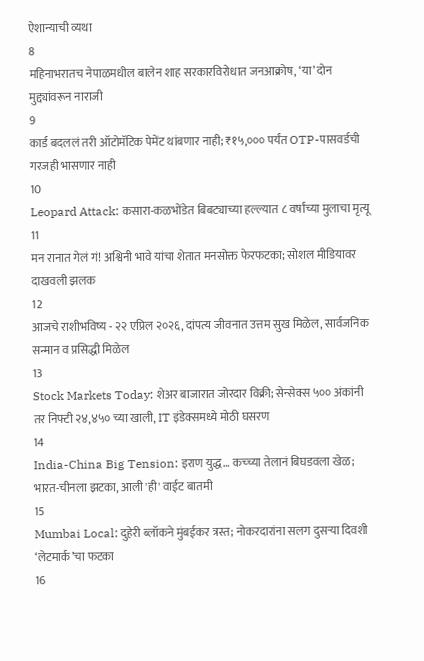ऐशान्याची व्यथा
8
महिनाभरातच नेपाळमधील बालेन शाह सरकारविरोधात जनआक्रोष, ‘या’ दोन मुद्द्यांवरून नाराजी
9
कार्ड बदललं तरी ऑटोमॅटिक पेमेंट थांबणार नाही; ₹१५,००० पर्यंत OTP-पासवर्डची गरजही भासणार नाही
10
Leopard Attack: कसारा-कळभोंडेत बिबट्याच्या हल्ल्यात ८ वर्षांच्या मुलाचा मृत्यू
11
मन रानात गेलं गं! अश्विनी भावे यांचा शेतात मनसोक्त फेरफटका; सोशल मीडियावर दाखवली झलक
12
आजचे राशीभविष्य - २२ एप्रिल २०२६, दांपत्य जीवनात उत्तम सुख मिळेल, सार्वजनिक सन्मान व प्रसिद्धी मिळेल
13
Stock Markets Today: शेअर बाजारात जोरदार विक्री; सेन्सेक्स ५०० अंकांनी तर निफ्टी २४,४५० च्या खाली, IT इंडेक्समध्ये मोठी घसरण
14
India-China Big Tension: इराण युद्ध… कच्च्या तेलानं बिघडवला खेळ; भारत-चीनला झटका, आली 'ही' वाईट बातमी
15
Mumbai Local: दुहेरी ब्लॉकने मुंबईकर त्रस्त; नोकरदारांना सलग दुसऱ्या दिवशी ‘लेटमार्क’चा फटका
16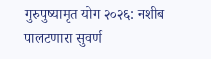गुरुपुष्यामृत योग २०२६: नशीब पालटणारा सुवर्ण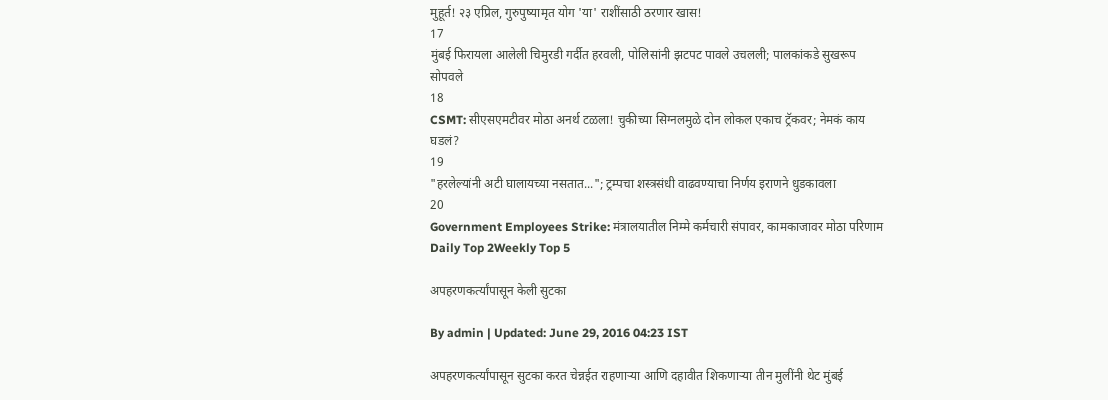मुहूर्त! २३ एप्रिल, गुरुपुष्यामृत योग 'या' राशींसाठी ठरणार खास!
17
मुंबई फिरायला आलेली चिमुरडी गर्दीत हरवली, पोलिसांनी झटपट पावले उचलली; पालकांकडे सुखरूप सोपवले
18
CSMT: सीएसएमटीवर मोठा अनर्थ टळला! चुकीच्या सिग्नलमुळे दोन लोकल एकाच ट्रॅकवर; नेमकं काय घडलं?
19
"हरलेल्यांनी अटी घालायच्या नसतात..."; ट्रम्पचा शस्त्रसंधी वाढवण्याचा निर्णय इराणने धुडकावला
20
Government Employees Strike: मंत्रालयातील निम्मे कर्मचारी संपावर, कामकाजावर मोठा परिणाम
Daily Top 2Weekly Top 5

अपहरणकर्त्यांपासून केली सुटका

By admin | Updated: June 29, 2016 04:23 IST

अपहरणकर्त्यांपासून सुटका करत चेन्नईत राहणाऱ्या आणि दहावीत शिकणाऱ्या तीन मुलींनी थेट मुंबई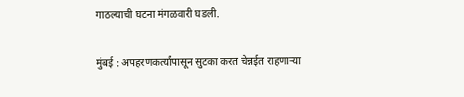गाठल्याची घटना मंगळवारी घडली.

मुंबई : अपहरणकर्त्यांपासून सुटका करत चेन्नईत राहणाऱ्या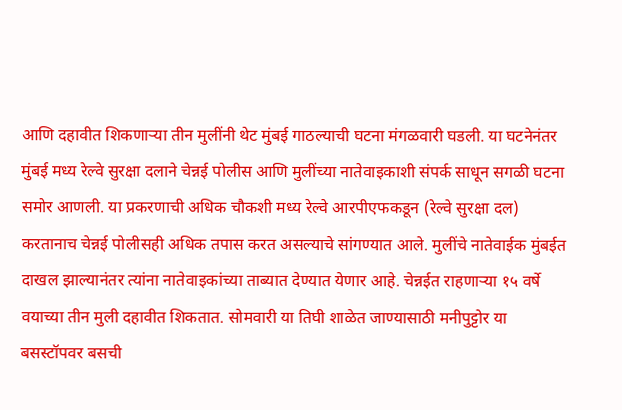आणि दहावीत शिकणाऱ्या तीन मुलींनी थेट मुंबई गाठल्याची घटना मंगळवारी घडली. या घटनेनंतर मुंबई मध्य रेल्वे सुरक्षा दलाने चेन्नई पोलीस आणि मुलींच्या नातेवाइकाशी संपर्क साधून सगळी घटना समोर आणली. या प्रकरणाची अधिक चौकशी मध्य रेल्वे आरपीएफकडून (रेल्वे सुरक्षा दल) करतानाच चेन्नई पोलीसही अधिक तपास करत असल्याचे सांगण्यात आले. मुलींचे नातेवाईक मुंबईत दाखल झाल्यानंतर त्यांना नातेवाइकांच्या ताब्यात देण्यात येणार आहे. चेन्नईत राहणाऱ्या १५ वर्षे वयाच्या तीन मुली दहावीत शिकतात. सोमवारी या तिघी शाळेत जाण्यासाठी मनीपुट्टोर या बसस्टॉपवर बसची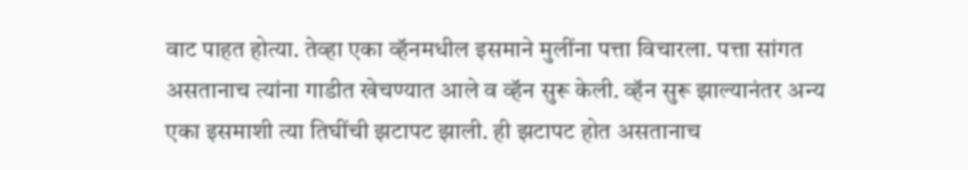वाट पाहत होत्या. तेव्हा एका व्हॅनमधील इसमाने मुलींना पत्ता विचारला. पत्ता सांगत असतानाच त्यांना गाडीत खेचण्यात आले व व्हॅन सुरू केली. व्हॅन सुरू झाल्यानंतर अन्य एका इसमाशी त्या तिघींची झटापट झाली. ही झटापट होत असतानाच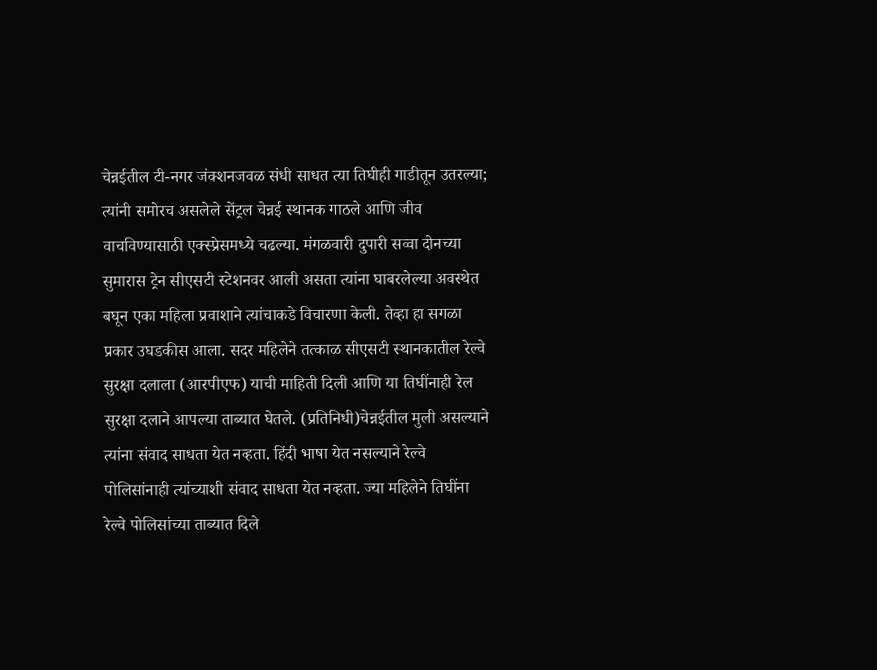चेन्नईतील टी-नगर जंक्शनजवळ संधी साधत त्या तिघीही गाडीतून उतरल्या; त्यांनी समोरच असलेले सेंट्रल चेन्नई स्थानक गाठले आणि जीव वाचविण्यासाठी एक्स्प्रेसमध्ये चढल्या. मंगळवारी दुपारी सव्वा दोनच्या सुमारास ट्रेन सीएसटी स्टेशनवर आली असता त्यांना घाबरलेल्या अवस्थेत बघून एका महिला प्रवाशाने त्यांचाकडे विचारणा केली. तेव्हा हा सगळा प्रकार उघडकीस आला. सदर महिलेने तत्काळ सीएसटी स्थानकातील रेल्वे सुरक्षा दलाला (आरपीएफ) याची माहिती दिली आणि या तिघींनाही रेल सुरक्षा दलाने आपल्या ताब्यात घेतले. (प्रतिनिधी)चेन्नईतील मुली असल्याने त्यांना संवाद साधता येत नव्हता. हिंदी भाषा येत नसल्याने रेल्वे पोलिसांनाही त्यांच्याशी संवाद साधता येत नव्हता. ज्या महिलेने तिघींना रेल्वे पोलिसांच्या ताब्यात दिले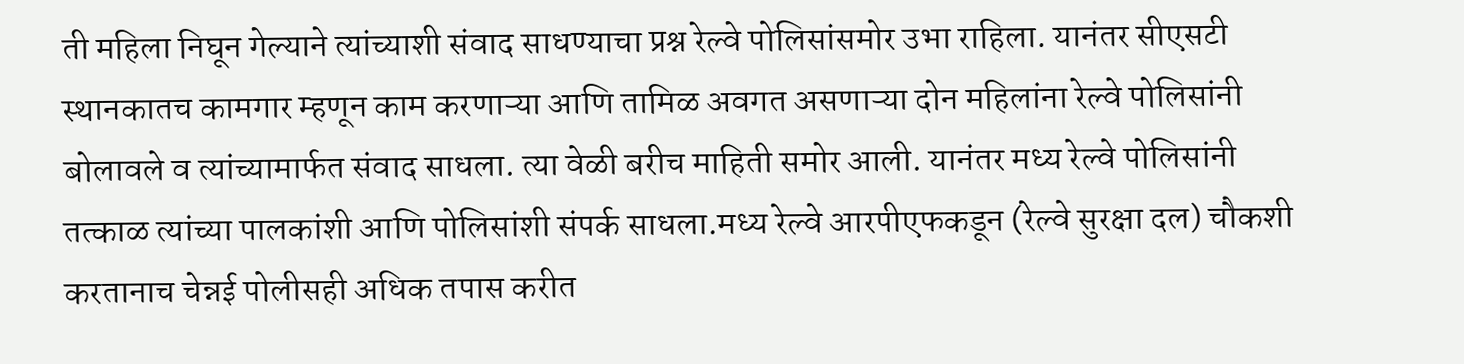ती महिला निघून गेल्याने त्यांच्याशी संवाद साधण्याचा प्रश्न रेल्वे पोलिसांसमोर उभा राहिला. यानंतर सीएसटी स्थानकातच कामगार म्हणून काम करणाऱ्या आणि तामिळ अवगत असणाऱ्या दोन महिलांना रेल्वे पोलिसांनी बोलावले व त्यांच्यामार्फत संवाद साधला. त्या वेळी बरीच माहिती समोर आली. यानंतर मध्य रेल्वे पोलिसांनी तत्काळ त्यांच्या पालकांशी आणि पोलिसांशी संपर्क साधला.मध्य रेल्वे आरपीएफकडून (रेल्वे सुरक्षा दल) चौकशी करतानाच चेन्नई पोलीसही अधिक तपास करीत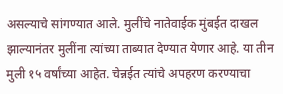असल्याचे सांगण्यात आले. मुलींचे नातेवाईक मुंबईत दाखल झाल्यानंतर मुलींना त्यांच्या ताब्यात देण्यात येणार आहे. या तीन मुली १५ वर्षांच्या आहेत. चेन्नईत त्यांचे अपहरण करण्याचा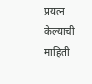प्रयत्न केल्याची माहिती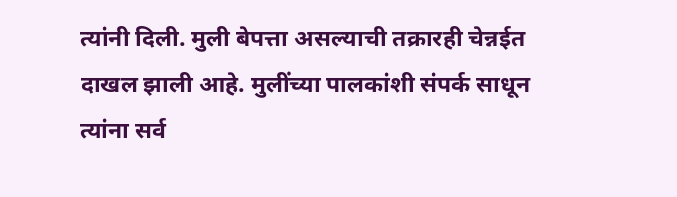त्यांनी दिली. मुली बेपत्ता असल्याची तक्रारही चेन्नईत दाखल झाली आहे. मुलींच्या पालकांशी संपर्क साधून त्यांना सर्व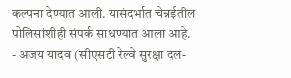कल्पना देण्यात आली. यासंदर्भात चेन्नईतील पोलिसांशीही संपर्क साधण्यात आला आहे. - अजय यादव (सीएसटी रेल्वे सुरक्षा दल-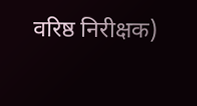वरिष्ठ निरीक्षक)